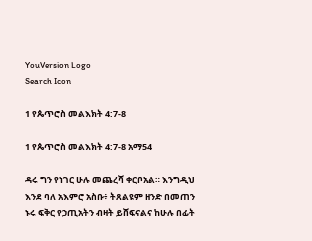YouVersion Logo
Search Icon

1 የጴጥሮስ መልእክት 4:7-8

1 የጴጥሮስ መልእክት 4:7-8 አማ54

ዳሩ ግን የነገር ሁሉ መጨረሻ ቀርቦአል። እንግዲህ እንደ ባለ አእምሮ አስቡ፥ ትጸልዩም ዘንድ በመጠን ኑሩ ፍቅር የኃጢአትን ብዛት ይሸፍናልና ከሁሉ በፊት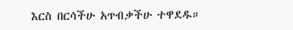እርስ በርሳችሁ አጥብቃችሁ ተዋደዱ።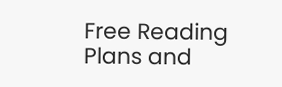Free Reading Plans and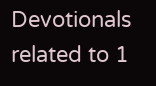Devotionals related to 1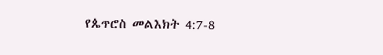የጴጥሮስ መልእክት 4:7-8